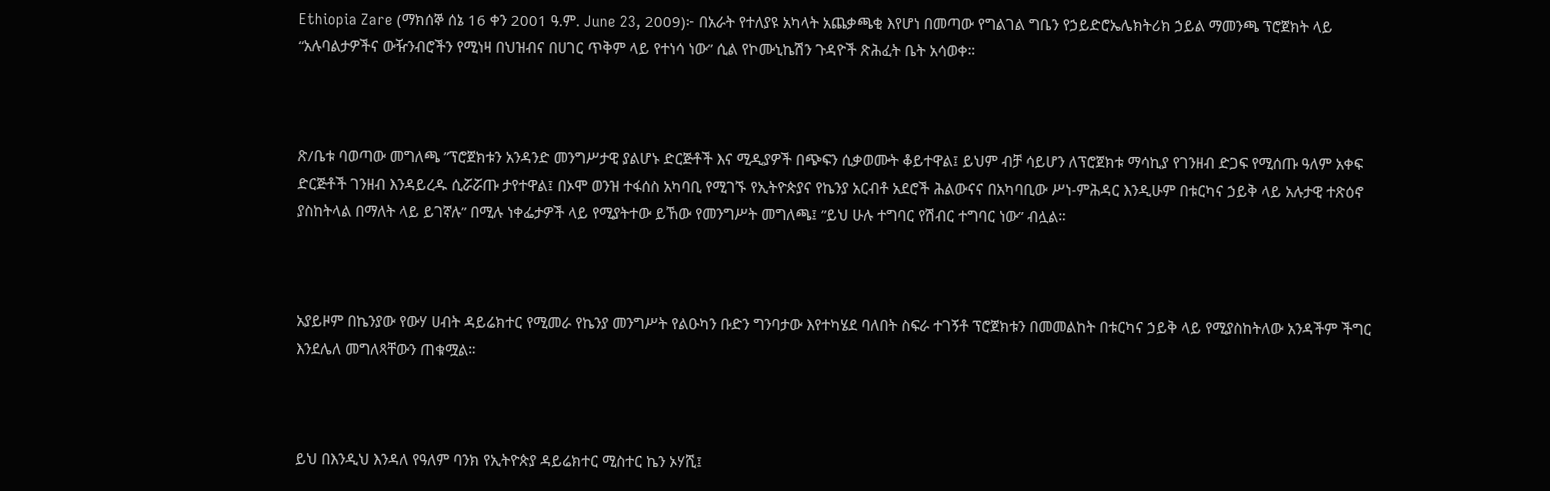Ethiopia Zare (ማክሰኞ ሰኔ 16 ቀን 2001 ዓ.ም. June 23, 2009)፦ በአራት የተለያዩ አካላት አጨቃጫቂ እየሆነ በመጣው የግልገል ግቤን የኃይድሮኤሌክትሪክ ኃይል ማመንጫ ፕሮጀክት ላይ “አሉባልታዎችና ውዥንብሮችን የሚነዛ በህዝብና በሀገር ጥቅም ላይ የተነሳ ነው” ሲል የኮሙኒኬሽን ጉዳዮች ጽሕፈት ቤት አሳወቀ።



ጽ/ቤቱ ባወጣው መግለጫ ”ፕሮጀክቱን አንዳንድ መንግሥታዊ ያልሆኑ ድርጅቶች እና ሚዲያዎች በጭፍን ሲቃወሙት ቆይተዋል፤ ይህም ብቻ ሳይሆን ለፕሮጀክቱ ማሳኪያ የገንዘብ ድጋፍ የሚሰጡ ዓለም አቀፍ ድርጅቶች ገንዘብ እንዳይረዱ ሲሯሯጡ ታየተዋል፤ በኦሞ ወንዝ ተፋሰስ አካባቢ የሚገኙ የኢትዮጵያና የኬንያ አርብቶ አደሮች ሕልውናና በአካባቢው ሥነ-ምሕዳር እንዲሁም በቱርካና ኃይቅ ላይ አሉታዊ ተጽዕኖ ያስከትላል በማለት ላይ ይገኛሉ” በሚሉ ነቀፌታዎች ላይ የሚያትተው ይኸው የመንግሥት መግለጫ፤ ”ይህ ሁሉ ተግባር የሽብር ተግባር ነው” ብሏል።



አያይዞም በኬንያው የውሃ ሀብት ዳይሬክተር የሚመራ የኬንያ መንግሥት የልዑካን ቡድን ግንባታው እየተካሄደ ባለበት ስፍራ ተገኝቶ ፕሮጀክቱን በመመልከት በቱርካና ኃይቅ ላይ የሚያስከትለው አንዳችም ችግር እንደሌለ መግለጻቸውን ጠቁሟል።



ይህ በእንዲህ እንዳለ የዓለም ባንክ የኢትዮጵያ ዳይሬክተር ሚስተር ኬን ኦሃሺ፤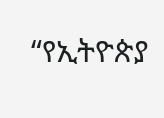“የኢትዮጵያ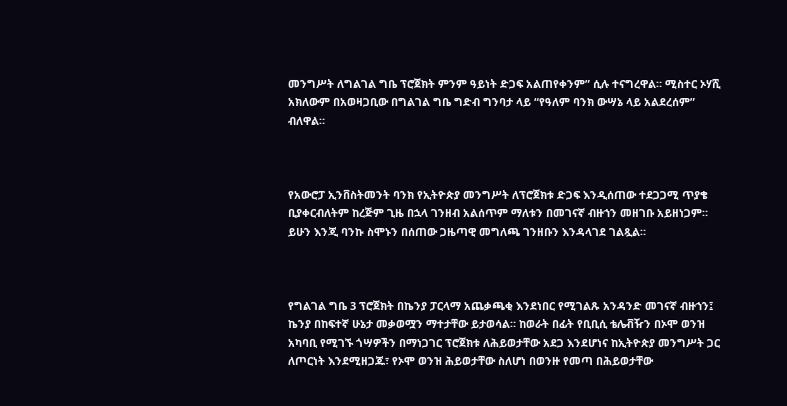መንግሥት ለግልገል ግቤ ፕሮጀክት ምንም ዓይነት ድጋፍ አልጠየቀንም” ሲሉ ተናግረዋል። ሚስተር ኦሃሺ አክለውም በአወዛጋቢው በግልገል ግቤ ግድብ ግንባታ ላይ “የዓለም ባንክ ውሣኔ ላይ አልደረሰም” ብለዋል።



የአውሮፓ ኢንቨስትመንት ባንክ የኢትዮጵያ መንግሥት ለፕሮጀክቱ ድጋፍ እንዲሰጠው ተደጋጋሚ ጥያቄ ቢያቀርብለትም ከረጅም ጊዜ በኋላ ገንዘብ አልሰጥም ማለቱን በመገናኛ ብዙኀን መዘገቡ አይዘነጋም። ይሁን እንጂ ባንኩ ስሞኑን በሰጠው ጋዜጣዊ መግለጫ ገንዘቡን እንዳላገደ ገልጿል።



የግልገል ግቤ 3 ፕሮጀክት በኬንያ ፓርላማ አጨቃጫቂ እንደነበር የሚገልጹ አንዳንድ መገናኛ ብዙኀን፤ ኬንያ በከፍተኛ ሁኔታ መቃወሟን ማተታቸው ይታወሳል። ከወራት በፊት የቢቢሲ ቴሌቭዥን በኦሞ ወንዝ አካባቢ የሚገኙ ጎሣዎችን በማነጋገር ፕሮጀክቱ ለሕይወታቸው አደጋ እንደሆነና ከኢትዮጵያ መንግሥት ጋር ለጦርነት እንደሚዘጋጁ፣ የኦሞ ወንዝ ሕይወታቸው ስለሆነ በወንዙ የመጣ በሕይወታቸው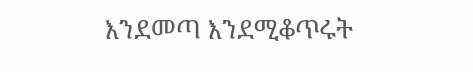እንደመጣ እንደሚቆጥሩት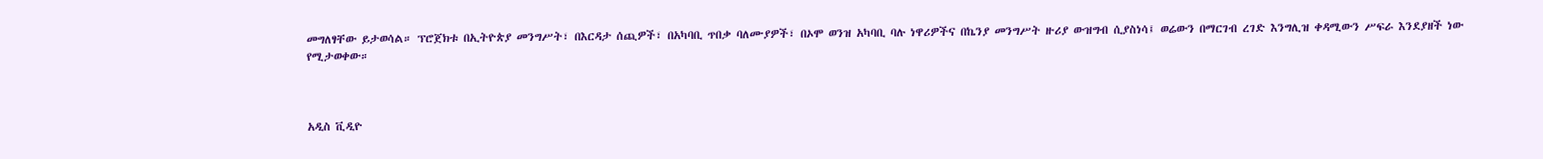መግለፃቸው ይታወሳል። ፕሮጀክቱ በኢትዮጵያ መንግሥት፣ በእርዳታ ሰጪዎች፣ በአካባቢ ጥበቃ ባለሙያዎች፣ በኦሞ ወንዝ አካባቢ ባሉ ነዋሪዎችና በኬንያ መንግሥት ዙሪያ ውዝግብ ሲያስነሳ፤ ወሬውን በማርገብ ረገድ እንግሊዝ ቀዳሚውን ሥፍራ እንደያዘች ነው የሚታወቀው።



አዲስ ቪዲዮ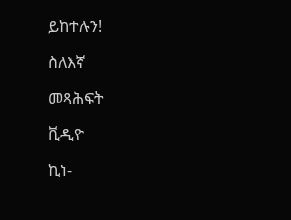ይከተሉን!

ስለእኛ

መጻሕፍት

ቪዲዮ

ኪነ-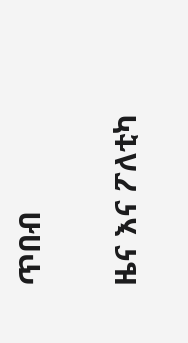ጥበብ

ዜና እና ፖለቲካ